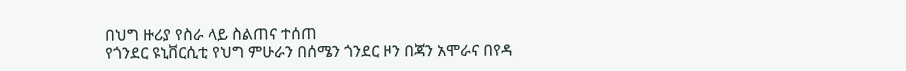በህግ ዙሪያ የስራ ላይ ስልጠና ተሰጠ
የጎንደር ዩኒቨርሲቲ የህግ ምሁራን በሰሜን ጎንደር ዞን በጃን አሞራና በየዳ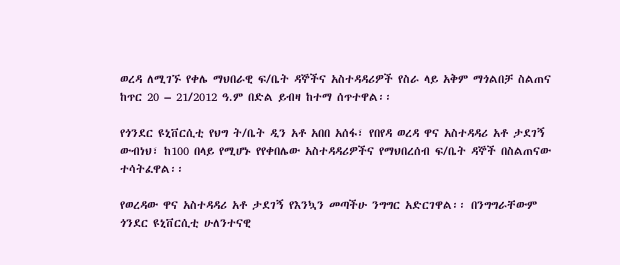ወረዳ ለሚገኙ የቀሌ ማህበራዊ ፍ/ቤት ዳኞችና አስተዳዳሪዎች የስራ ላይ አቅም ማጎልበቻ ስልጠና ከጥር 20 – 21/2012 ዓ.ም በድል ይብዛ ከተማ ሰጥተዋል፡፡

የጎንደር ዩኒቨርሲቲ የህግ ት/ቤት ዲን አቶ አበበ አሰፋ፣ የበየዳ ወረዳ ዋና አስተዳዳሪ አቶ ታደገኝ ውብነህ፣ ከ100 በላይ የሚሆኑ የየቀበሌው አስተዳዳሪዎችና የማህበረሰብ ፍ/ቤት ዳኞች በስልጠናው ተሳትፈዋል፡፡

የወረዳው ዋና አስተዳዳሪ አቶ ታደገኝ የእንኳን መጣችሁ ንግግር አድርገዋል፡፡ በንግግራቸውም ጎንደር ዩኒቨርሲቲ ሁለንተናዊ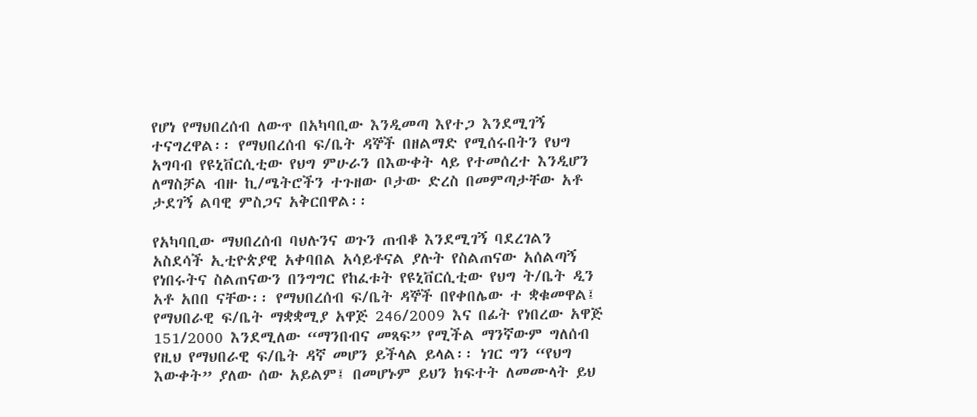የሆነ የማህበረሰብ ለውጥ በአካባቢው እንዲመጣ እየተጋ እንደሚገኝ ተናግረዋል፡፡ የማህበረሰብ ፍ/ቤት ዳኞች በዘልማድ የሚሰሩበትን የህግ አግባብ የዩኒቨርሲቲው የህግ ምሁራን በእውቀት ላይ የተመሰረተ እንዲሆን ለማስቻል ብዙ ኪ/ሜትሮችን ተጉዘው ቦታው ድረስ በመምጣታቸው አቶ ታደገኝ ልባዊ ምስጋና አቅርበዋል፡፡

የአካባቢው ማህበረሰብ ባህሉንና ወጉን ጠብቆ እንደሚገኝ ባደረገልን አስደሳች ኢቲዮጵያዊ አቀባበል አሳይቶናል ያሉት የስልጠናው አሰልጣኝ የነበሩትና ስልጠናውን በንግግር የከፈቱት የዩኒቨርሲቲው የህግ ት/ቤት ዲን አቶ አበበ ናቸው፡፡ የማህበረሰብ ፍ/ቤት ዳኞች በየቀበሌው ተ ቋቁመዋል፤ የማህበራዊ ፍ/ቤት ማቋቋሚያ አዋጅ 246/2009 እና በፊት የነበረው አዋጅ 151/2000 እንደሚለው “ማንበብና መጻፍ” የሚችል ማንኛውም ግለሰብ የዚህ የማህበራዊ ፍ/ቤት ዳኛ መሆን ይችላል ይላል፡፡ ነገር ግን “የህግ እውቀት” ያለው ሰው አይልም፤ በመሆኑም ይህን ክፍተት ለመሙላት ይህ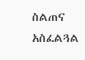ስልጠና አስፈልጓል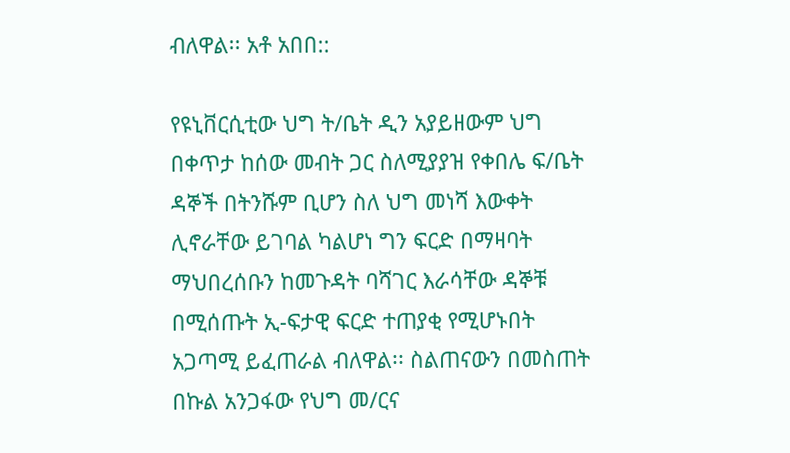ብለዋል፡፡ አቶ አበበ::

የዩኒቨርሲቲው ህግ ት/ቤት ዲን አያይዘውም ህግ በቀጥታ ከሰው መብት ጋር ስለሚያያዝ የቀበሌ ፍ/ቤት ዳኞች በትንሹም ቢሆን ስለ ህግ መነሻ እውቀት ሊኖራቸው ይገባል ካልሆነ ግን ፍርድ በማዛባት ማህበረሰቡን ከመጉዳት ባሻገር እራሳቸው ዳኞቹ በሚሰጡት ኢ-ፍታዊ ፍርድ ተጠያቂ የሚሆኑበት አጋጣሚ ይፈጠራል ብለዋል፡፡ ስልጠናውን በመስጠት በኩል አንጋፋው የህግ መ/ርና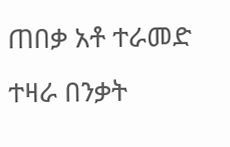ጠበቃ አቶ ተራመድ ተዛራ በንቃት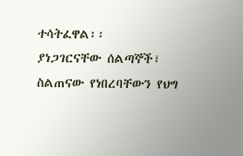ተሳትፈዋል፡፡
ያነጋገርናቸው ሰልጣኞች፣ ስልጠናው የነበረባቸውን የህግ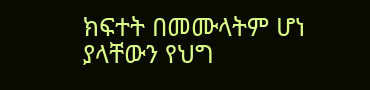ክፍተት በመሙላትም ሆነ ያላቸውን የህግ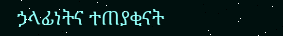ኃላፊነትና ተጠያቂናት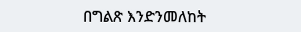በግልጽ እንድንመለከት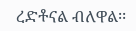ረድቶናል ብለዋል፡፡